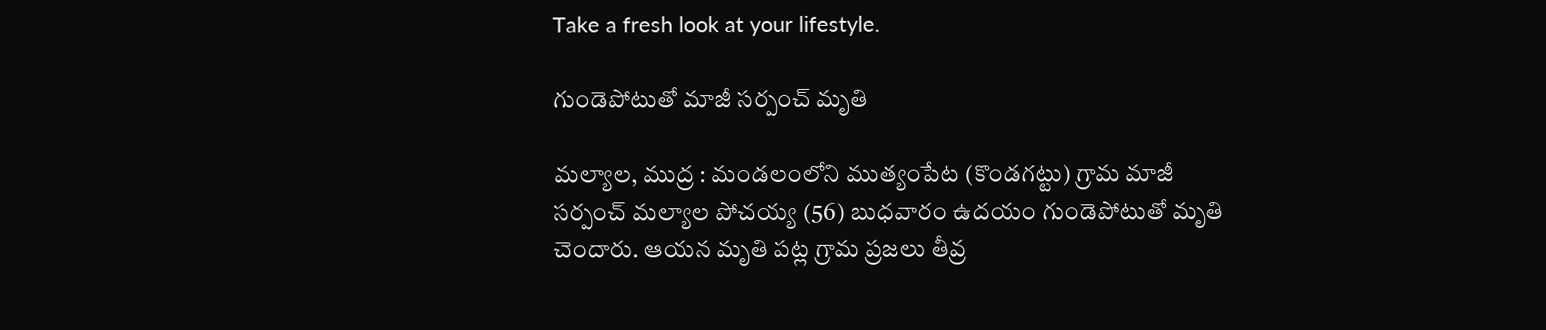Take a fresh look at your lifestyle.

గుండెపోటుతో మాజీ సర్పంచ్‌ మృతి

మల్యాల, ముద్ర : మండలంలోని ముత్యంపేట (కొండగట్టు) గ్రామ మాజీ సర్పంచ్‌ మల్యాల పోచయ్య (56) బుధవారం ఉదయం గుండెపోటుతో మృతి చెందారు. ఆయన మృతి పట్ల గ్రామ ప్రజలు తీవ్ర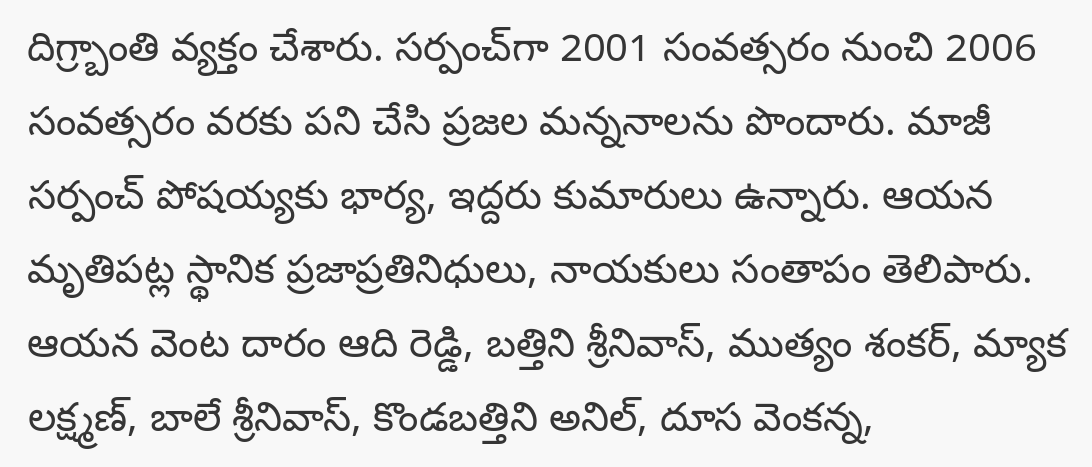దిగ్ర్బాంతి వ్యక్తం చేశారు. సర్పంచ్‌గా 2001 సంవత్సరం నుంచి 2006 సంవత్సరం వరకు పని చేసి ప్రజల మన్ననాలను పొందారు. మాజీ సర్పంచ్‌ పోషయ్యకు భార్య, ఇద్దరు కుమారులు ఉన్నారు. ఆయన మృతిపట్ల స్థానిక ప్రజాప్రతినిధులు, నాయకులు సంతాపం తెలిపారు. ఆయన వెంట దారం ఆది రెడ్డి, బత్తిని శ్రీనివాస్, ముత్యం శంకర్, మ్యాక లక్ష్మణ్, బాలే శ్రీనివాస్, కొండబత్తిని అనిల్, దూస వెంకన్న,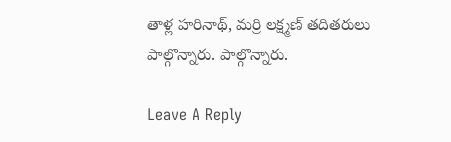తాళ్ల హరినాథ్, మర్రి లక్ష్మణ్ తదితరులు పాల్గొన్నారు. పాల్గొన్నారు.

Leave A Reply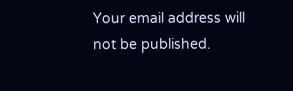Your email address will not be published.